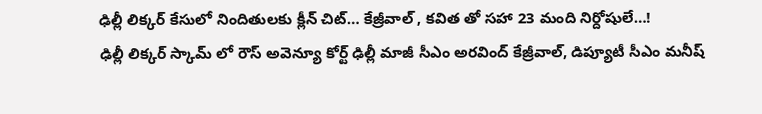ఢిల్లీ లిక్కర్ కేసులో నిందితులకు క్లీన్ చిట్… కేజ్రీవాల్ , కవిత తో సహా 23 మంది నిర్దోషులే…!
ఢిల్లీ లిక్కర్ స్కామ్ లో రౌస్ అవెన్యూ కోర్ట్ ఢిల్లీ మాజీ సీఎం అరవింద్ కేజ్రీవాల్, డిప్యూటీ సీఎం మనీష్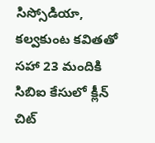సిస్సోడియా, కల్వకుంట కవితతో సహా 23 మందికి సిబిఐ కేసులో క్లీన్ చిట్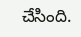చేసింది.